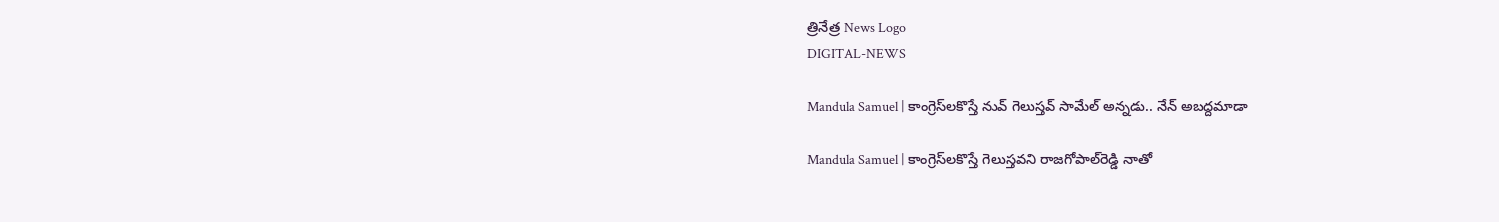త్రినేత్ర News Logo
DIGITAL-NEWS

Mandula Samuel | కాంగ్రెస్‌ల‌కొస్తే నువ్ గెలుస్త‌వ్ సామేల్ అన్న‌డు.. నేన్ అబ‌ద్ద‌మాడా

Mandula Samuel | కాంగ్రెస్‌ల‌కొస్తే గెలుస్త‌వ‌ని రాజ‌గోపాల్‌రెడ్డి నాతో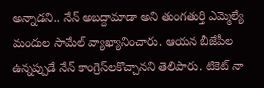అన్నాడ‌ని.. నేన్ అబ‌ద్దామాడా అని తుంగ‌తుర్తి ఎమ్మెల్యే మందుల సామేల్ వ్యాఖ్యానించారు. ఆయ‌న బీజేపీల ఉన్న‌ప్పుడే నేన్ కాంగ్రెస్‌ల‌కొచ్చాన‌ని తెలిపారు. టికెట్ నా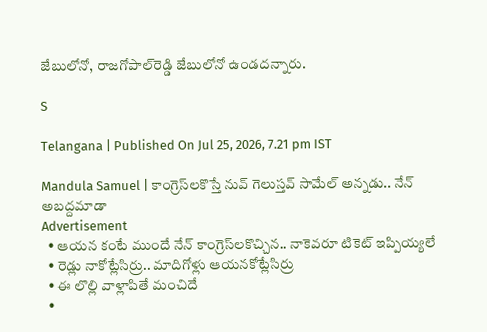జేబులోనో, రాజ‌గోపాల్‌రెడ్డి జేబులోనో ఉండ‌ద‌న్నారు.

S

Telangana | Published On Jul 25, 2026, 7.21 pm IST

Mandula Samuel | కాంగ్రెస్‌ల‌కొస్తే నువ్ గెలుస్త‌వ్ సామేల్ అన్న‌డు.. నేన్ అబ‌ద్ద‌మాడా
Advertisement
  • ఆయ‌న కంటే ముందే నేన్ కాంగ్రెస్‌ల‌కొచ్చిన‌.. నాకెవ‌రూ టికెట్ ఇప్పియ్య‌లే
  • రెడ్లు నాకోట్లేసిర్రు.. మాదిగోళ్లు ఆయ‌న‌కోట్లేసిర్రు
  • ఈ లొల్లి వాళ్లాపితే మంచిదే
  •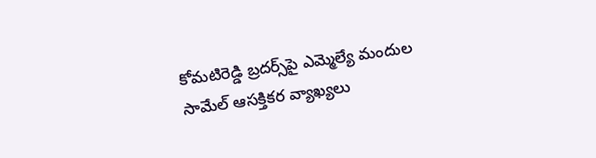కోమ‌టిరెడ్డి బ్ర‌ద‌ర్స్‌పై ఎమ్మెల్యే మందుల సామేల్ ఆస‌క్తిక‌ర వ్యాఖ్య‌లు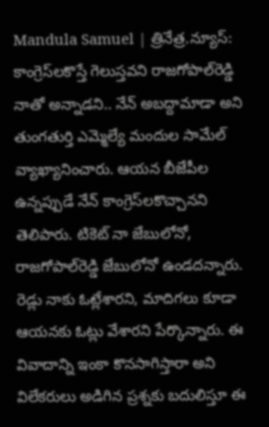Mandula Samuel | త్రినేత్ర‌.న్యూస్‌: కాంగ్రెస్‌ల‌కొస్తే గెలుస్త‌వ‌ని రాజ‌గోపాల్‌రెడ్డి నాతో అన్నాడ‌ని.. నేన్ అబ‌ద్దామాడా అని తుంగ‌తుర్తి ఎమ్మెల్యే మందుల సామేల్ వ్యాఖ్యానించారు. ఆయ‌న బీజేపీల ఉన్న‌ప్పుడే నేన్ కాంగ్రెస్‌ల‌కొచ్చాన‌ని తెలిపారు. టికెట్ నా జేబులోనో, రాజ‌గోపాల్‌రెడ్డి జేబులోనో ఉండ‌ద‌న్నారు. రెడ్లు నాకు ఓట్లేశార‌ని, మాదిగ‌లు కూడా ఆయ‌న‌కు ఓట్లు వేశార‌ని పేర్కొన్నారు. ఈ వివాదాన్ని ఇంకా కొనసాగిస్తారా అని విలేక‌రులు అడిగిన ప్ర‌శ్న‌కు బ‌దులిస్తూ ఈ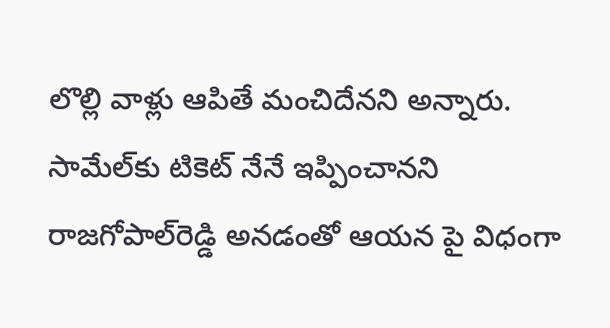లొల్లి వాళ్లు ఆపితే మంచిదేన‌ని అన్నారు. సామేల్‌కు టికెట్ నేనే ఇప్పించాన‌ని రాజగోపాల్‌రెడ్డి అన‌డంతో ఆయ‌న పై విధంగా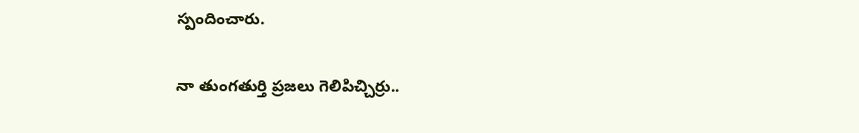స్పందించారు.

నా తుంగ‌తుర్తి ప్ర‌జ‌లు గెలిపిచ్చిర్రు..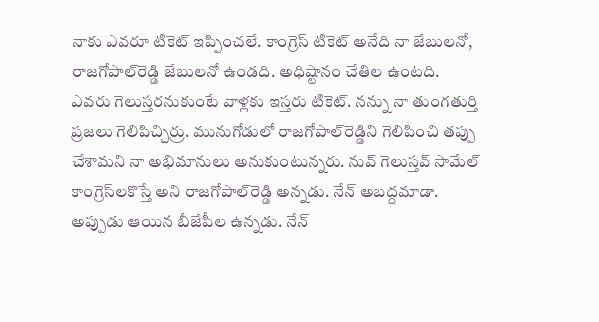నాకు ఎవ‌రూ టికెట్ ఇప్పించ‌లే. కాంగ్రెస్ టికెట్ అనేది నా జేబుల‌నో, రాజ‌గోపాల్‌రెడ్డి జేబుల‌నో ఉండ‌ది. అధిష్టానం చేతిల ఉంట‌ది. ఎవ‌రు గెలుస్తర‌నుకుంటే వాళ్ల‌కు ఇస్త‌రు టికెట్‌. న‌న్ను నా తుంగ‌తుర్తి ప్ర‌జ‌లు గెలిపిచ్చిర్రు. మునుగోడులో రాజ‌గోపాల్‌రెడ్డిని గెలిపించి త‌ప్పు చేశామ‌ని నా అభిమానులు అనుకుంటున్న‌రు. నువ్ గెలుస్త‌వ్ సామేల్ కాంగ్రెస్‌ల‌కొస్తే అని రాజ‌గోపాల్‌రెడ్డి అన్న‌డు. నేన్ అబ‌ద్ద‌మాడా. అప్పుడు ఆయిన బీజేపీల ఉన్న‌డు. నేన్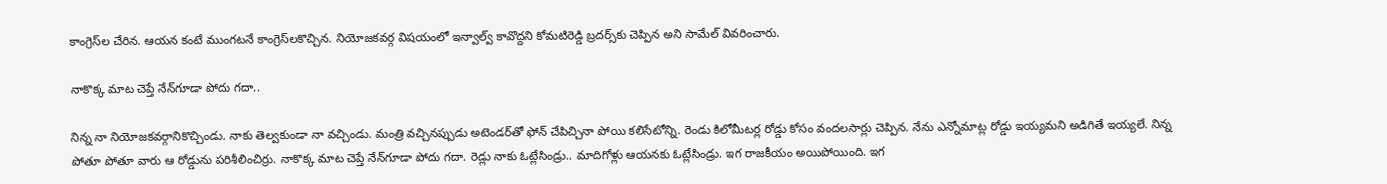కాంగ్రెస్‌ల చేరిన. ఆయ‌న కంటే ముంగ‌ట‌నే కాంగ్రెస్‌ల‌కొచ్చిన. నియోజ‌క‌వ‌ర్గ విష‌యంలో ఇన్వాల్వ్ కావొద్ద‌ని కోమ‌టిరెడ్డి బ్ర‌ద‌ర్స్‌కు చెప్పిన‌ అని సామేల్ వివ‌రించారు.

నాకొక్క మాట చెప్తే నేన్‌గూడా పోదు గ‌దా..

నిన్న నా నియోజ‌క‌వ‌ర్గానికొచ్చిండు. నాకు తెల్వ‌కుండా నా వ‌చ్చిండు. మంత్రి వ‌చ్చిన‌ప్పుడు అటెండ‌ర్‌తో ఫోన్ చేపిచ్చినా పోయి క‌లిసేటోన్ని. రెండు కిలోమీట‌ర్ల రోడ్డు కోసం వంద‌ల‌సార్లు చెప్పిన. నేను ఎన్నోమాట్ల రోడ్డు ఇయ్య‌మ‌ని అడిగితే ఇయ్య‌లే. నిన్న పోతూ పోతూ వారు ఆ రోడ్డును ప‌రిశీలించిర్రు. నాకొక్క మాట చెప్తే నేన్‌గూడా పోదు గ‌దా. రెడ్లు నాకు ఓట్లేసిండ్రు.. మాదిగోళ్లు ఆయ‌న‌కు ఓట్లేసిండ్రు. ఇగ రాజ‌కీయం అయిపోయింది. ఇగ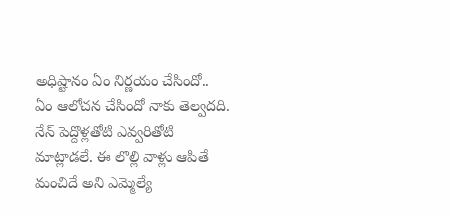అధిష్టానం ఏం నిర్ణ‌యం చేసిందో.. ఏం ఆలోచ‌న చేసిందో నాకు తెల్వ‌ద‌ది. నేన్ పెద్దొళ్ల‌తోటి ఎవ్వ‌రితోటి మాట్లాడ‌లే. ఈ లొల్లి వాళ్లు ఆపితే మంచిదే అని ఎమ్మెల్యే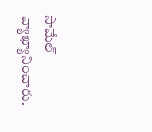సామేల్ వ్యాఖ్యానించారు.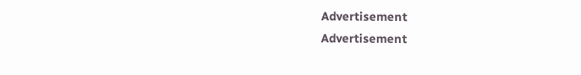Advertisement
Advertisement